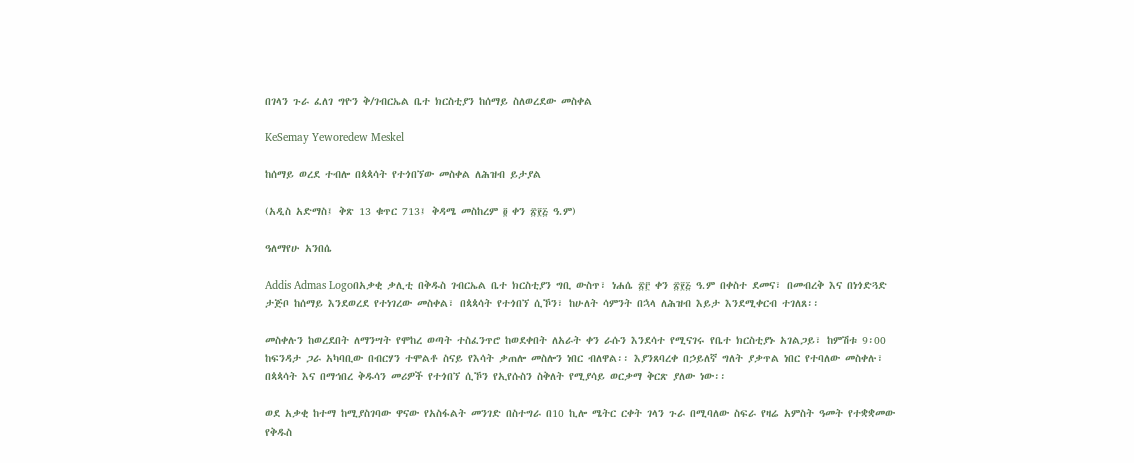በገላን ጉራ ፈለገ ግዮን ቅ/ገብርኤል ቤተ ክርስቲያን ከሰማይ ስለወረደው መስቀል

KeSemay Yeworedew Meskel

ከሰማይ ወረደ ተብሎ በጳጳሳት የተጎበኘው መስቀል ለሕዝብ ይታያል

(አዲስ አድማስ፤ ቅጽ 13 ቁጥር 713፤ ቅዳሜ መስከረም ፬ ቀን ፳፻፭ ዓ.ም)

ዓለማየሁ አንበሴ

Addis Admas Logoበአቃቂ ቃሊቲ በቅዱስ ገብርኤል ቤተ ክርስቲያን ግቢ ውስጥ፣ ነሐሴ ፳፫ ቀን ፳፻፭ ዓ.ም በቀስተ ደመና፣ በመብረቅ እና በነጎድጓድ ታጅቦ ከሰማይ እንደወረደ የተነገረው መስቀል፣ በጳጳሳት የተጎበኘ ሲኾን፣ ከሁለት ሳምንት በኋላ ለሕዝብ እይታ እንደሚቀርብ ተገለጸ፡፡

መስቀሉን ከወረደበት ለማንሣት የሞከረ ወጣት ተስፈንጥሮ ከወደቀበት ለአራት ቀን ራሱን እንደሳተ የሚናገሩ የቤተ ክርስቲያኑ አገልጋይ፣ ከምሽቱ 9፡00 ከፍንዳታ ጋራ አካባቢው በብርሃን ተሞልቶ ስናይ የእሳት ቃጠሎ መስሎን ነበር ብለዋል፡፡ እያንጸባረቀ በኃይለኛ ግለት ያቃጥል ነበር የተባለው መስቀሉ፣ በጳጳሳት እና በማኅበረ ቅዱሳን መሪዎች የተጎበኘ ሲኾን የኢየሱስን ስቅለት የሚያሳይ ወርቃማ ቅርጽ ያለው ነው፡፡

ወደ አቃቂ ከተማ ከሚያስገባው ዋናው የአስፋልት መንገድ በስተግራ በ10 ኪሎ ሜትር ርቀት ገላን ጉራ በሚባለው ስፍራ የዛሬ አምስት ዓመት የተቋቋመው የቅዱስ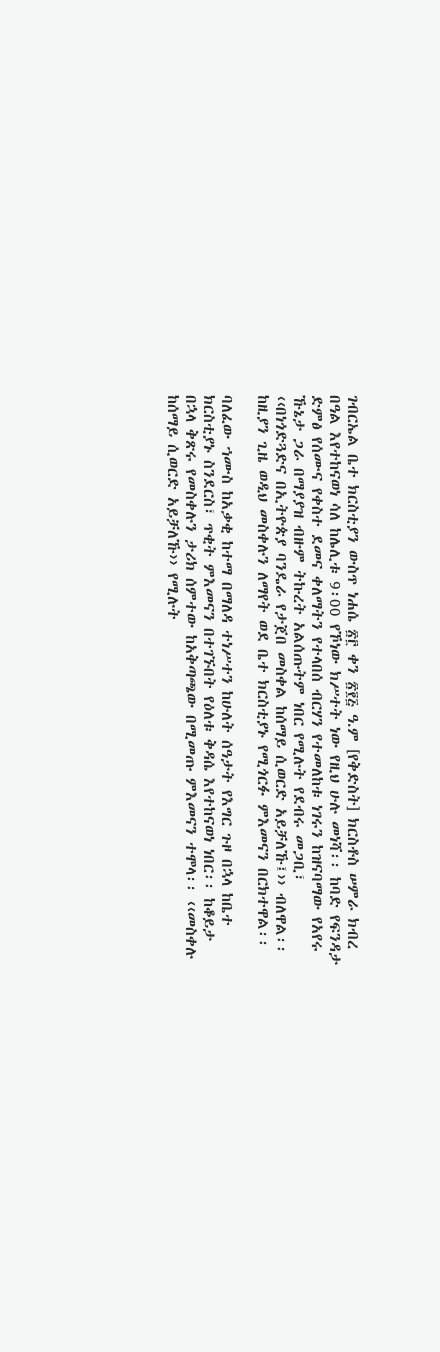ገብርኤል ቤተ ክርስቲያን ውስጥ ነሐሴ ፳፫ ቀን ፳፻፭ ዓ.ም [የቅድስት] ክርስቶስ ሠምራ ክብረ በዓል እየተከናወነ ሳለ ከሌሊቱ 9፡00 የኾነው ክሥተት ነው የዚህ ሁሉ መነሻ፡፡ ከባድ የፍንዳታ ድምፅ የሰሙና የቀስተ ደመና ቀለማትን የተላበሰ ብርሃን የተመለከቱ ነገሩን ከዝናባማው የአየሩ ኹኔታ ጋራ በማያያዝ ብዙም ትኩረት አልሰጡትም ነበር የሚሉት የደብሩ መጋቢ፣ ‹‹በነጎድጓድና በኢትዮጵያ ባንዴራ የታጀበ መስቀል ከሰማይ ሲወርድ አይቻለኹ፤›› ብለዋል፡፡ ከዚያን ጊዜ ወዲህ መስቀሉን ለማየት ወደ ቤተ ክርስቲያኑ የሚጎርፉ ምእመናን በርክተዋል፡፡

ባለፈው ኀሙስ ከአቃቂ ከተማ በማለዳ ተነሥተን ከሁለት ሰዓታት የእግር ጉዞ በኋላ ከቤተ ክርስቲያኑ ስንደርስ፣ ጥቂት ምእመናን በተገኙበት የዕለቱ ቅዳሴ እየተከናወነ ነበር፡፡ ከቆይታ በኋላ ቅጽሩ የመስቀሉን ታሪክ ሰምተው ከአቅጣጫው በሚመጡ ምእመናን ተሞላ፡፡ ‹‹መስቀሉ ከሰማይ ሲወርድ አይቻለኹ›› የሚሉት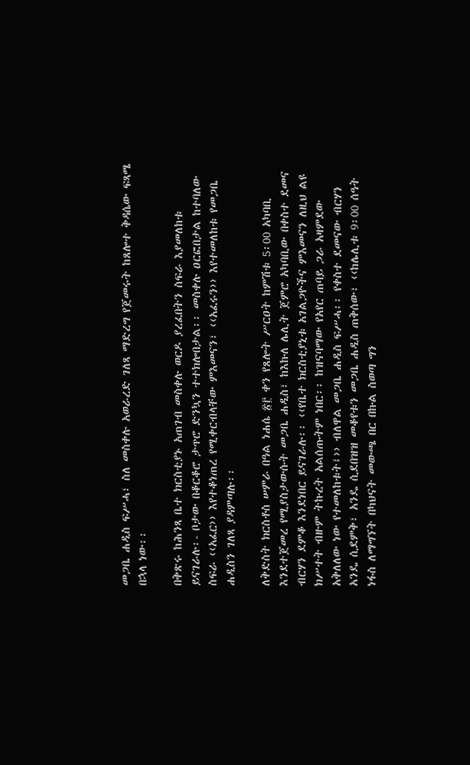መጋቤ ሐዲስ ፍሥሓ፣ ስለ መስቀሉ አወራረድ ገለጻ ማድረግ የጀመሩት ከጸሎተ ቅዳሴው ፍጻሜ በኋላ ነው፡፡

በቅጽሩ ከሕንጻ ቤተ ክርስቲያኑ አጠገብ መስቀሉ ወርዶ ያረፈበትን ስፍራ እያመለከቱ ይናገራሉ፡- ቦታው በቆርቆሮ ታጥሮ ድንኳን ተተክሎበታል፡፡ መስቀሉ ዐርፎበታል ከተባለው ስፍራ ‹‹አፈር›› እየተቆነጠረ የሚቀርብላቸው ምእመናን፣ ‹‹አፈሩን›› እየተመለከቱ የመጋቤ ሐዲስን ገለጻ ያዳምጣሉ፡፡

ለቅድስት ክርስቶስ ሠምራ በዓል ነሐሴ ፳፫ ቀን የጸሎት ሥርዐት ከምሽቱ 5፡00 አካባቢ እንደተጀመረ የሚያስታውሱት መጋቤ ሐዲስ፣ ከእኩለ ሌሊት ጀምሮ አካባቢው በቀስተ ደመና ብርሃን ደምቆ እንደነበር ይናገራሉ፡፡ ‹‹የቤተ ክርስቲያኒቱ አገልጋዮችና ምእመናን ለዚህ ልዩ ክሥተት ብዙም ትኩረት አልሰጡትም ነበር፡፡ ከዝናባማው የአየር ጠባይ ጋራ አዛምደው አቅለለው ነው የተመለከቱት፤›› ብለዋል መጋቤ ሐዲስ ፍሥሓ፡፡ የቀስተ ደመናው ብርሃን አንዴ ሲደምቅ፣ አንዴ ሲደበዝዝ መቆየቱን መጋቤ ሐዲስ ጠቅሰው፣ ‹‹ከሌሊቱ 9፡00 ሰዓት ነፋስ ለማግኘት በካህናት መውጫ በር በኩል ስወጣ ግን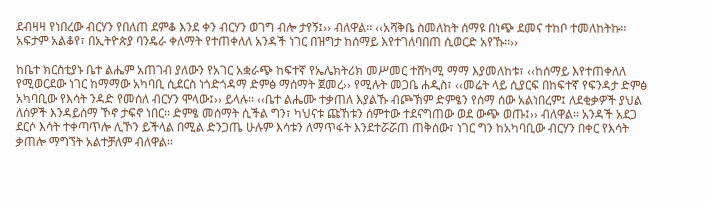ደብዛዛ የነበረው ብርሃን የበለጠ ደምቆ እንደ ቀን ብርሃን ወገግ ብሎ ታየኝ፤›› ብለዋል፡፡ ‹‹አሻቅቤ ስመለከት ሰማዩ በነጭ ደመና ተከቦ ተመለከትኩ፡፡ አፍታም አልቆየ፣ በኢትዮጵያ ባንዴራ ቀለማት የተጠቀለለ አንዳች ነገር በዝግታ ከሰማይ እየተገለባበጠ ሲወርድ አየኹ፡፡››

ከቤተ ክርስቲያኑ ቤተ ልሔም አጠገብ ያለውን የአገር አቋራጭ ከፍተኛ የኤሌክትሪክ መሥመር ተሸካሚ ማማ እያመለከቱ፣ ‹‹ከሰማይ እየተጠቀለለ የሚወርደው ነገር ከማማው አካባቢ ሲደርስ ነጎድጎዳማ ድምፅ ማሰማት ጀመረ›› የሚሉት መጋቤ ሐዲስ፣ ‹‹መሬት ላይ ሲያርፍ በከፍተኛ የፍንዳታ ድምፅ አካባቢው የእሳት ንዳድ የመሰለ ብርሃን ሞላው፤›› ይላሉ፡፡ ‹‹ቤተ ልሔሙ ተቃጠለ እያልኹ ብጮኽም ድምፄን የሰማ ሰው አልነበረም፤ ለደቂቃዎች ያህል ለሰዎች እንዳይሰማ ኾኖ ታፍኖ ነበር፡፡ ድምፄ መሰማት ሲችል ግን፣ ካህናቱ ጩኸቱን ሰምተው ተደናግጠው ወደ ውጭ ወጡ፤›› ብለዋል፡፡ አንዳች አደጋ ደርሶ እሳት ተቀጣጥሎ ሊኾን ይችላል በሚል ድንጋጤ ሁሉም እሳቱን ለማጥፋት እንደተሯሯጠ ጠቅሰው፣ ነገር ግን ከአካባቢው ብርሃን በቀር የእሳት ቃጠሎ ማግኘት አልተቻለም ብለዋል፡፡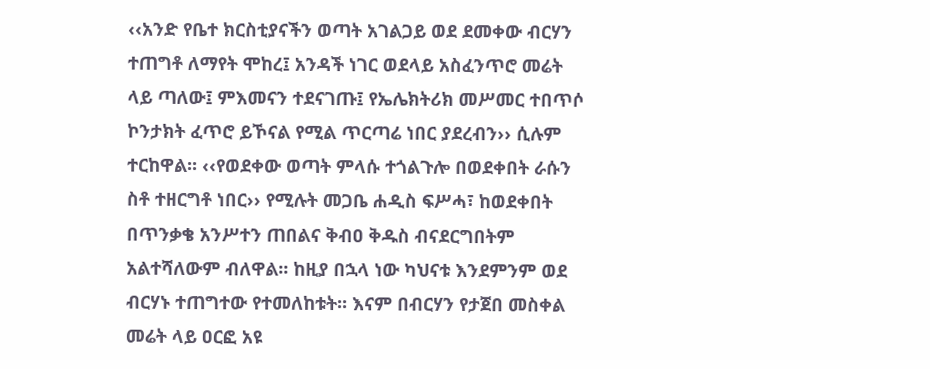‹‹አንድ የቤተ ክርስቲያናችን ወጣት አገልጋይ ወደ ደመቀው ብርሃን ተጠግቶ ለማየት ሞከረ፤ አንዳች ነገር ወደላይ አስፈንጥሮ መሬት ላይ ጣለው፤ ምእመናን ተደናገጡ፤ የኤሌክትሪክ መሥመር ተበጥሶ ኮንታክት ፈጥሮ ይኾናል የሚል ጥርጣሬ ነበር ያደረብን›› ሲሉም ተርከዋል፡፡ ‹‹የወደቀው ወጣት ምላሱ ተጎልጉሎ በወደቀበት ራሱን ስቶ ተዘርግቶ ነበር›› የሚሉት መጋቤ ሐዲስ ፍሥሓ፣ ከወደቀበት በጥንቃቄ አንሥተን ጠበልና ቅብዐ ቅዱስ ብናደርግበትም አልተሻለውም ብለዋል፡፡ ከዚያ በኋላ ነው ካህናቱ እንደምንም ወደ ብርሃኑ ተጠግተው የተመለከቱት፡፡ እናም በብርሃን የታጀበ መስቀል መሬት ላይ ዐርፎ አዩ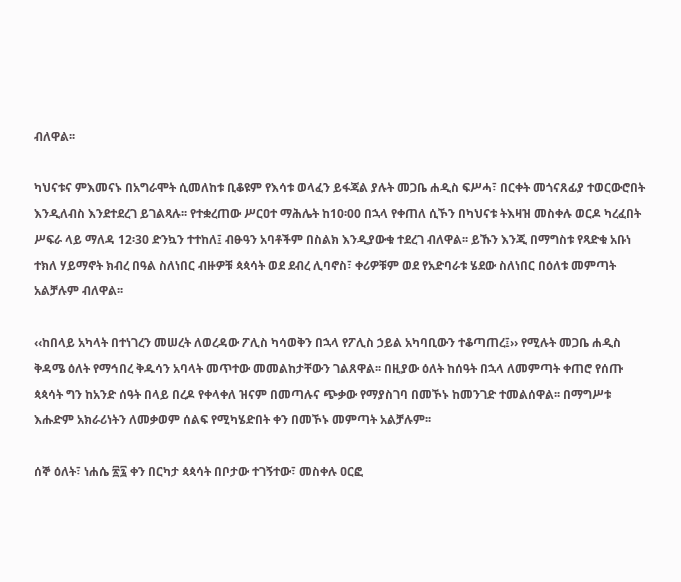ብለዋል፡፡

ካህናቱና ምእመናኑ በአግራሞት ሲመለከቱ ቢቆዩም የእሳቱ ወላፈን ይፋጃል ያሉት መጋቤ ሐዲስ ፍሥሓ፣ በርቀት መጎናጸፊያ ተወርውሮበት እንዲለብስ እንደተደረገ ይገልጻሉ፡፡ የተቋረጠው ሥርዐተ ማሕሌት ከ10፡00 በኋላ የቀጠለ ሲኾን በካህናቱ ትእዛዝ መስቀሉ ወርዶ ካረፈበት ሥፍራ ላይ ማለዳ 12፡30 ድንኳን ተተከለ፤ ብፁዓን አባቶችም በስልክ እንዲያውቁ ተደረገ ብለዋል፡፡ ይኹን እንጂ በማግስቱ የጻድቁ አቡነ ተክለ ሃይማኖት ክብረ በዓል ስለነበር ብዙዎቹ ጳጳሳት ወደ ደብረ ሊባኖስ፣ ቀሪዎቹም ወደ የአድባራቱ ሄደው ስለነበር በዕለቱ መምጣት አልቻሉም ብለዋል፡፡

‹‹ከበላይ አካላት በተነገረን መሠረት ለወረዳው ፖሊስ ካሳወቅን በኋላ የፖሊስ ኃይል አካባቢውን ተቆጣጠረ፤›› የሚሉት መጋቤ ሐዲስ ቅዳሜ ዕለት የማኅበረ ቅዱሳን አባላት መጥተው መመልከታቸውን ገልጸዋል፡፡ በዚያው ዕለት ከሰዓት በኋላ ለመምጣት ቀጠሮ የሰጡ ጳጳሳት ግን ከአንድ ሰዓት በላይ በረዶ የቀላቀለ ዝናም በመጣሉና ጭቃው የማያስገባ በመኾኑ ከመንገድ ተመልሰዋል፡፡ በማግሥቱ እሑድም አክራሪነትን ለመቃወም ሰልፍ የሚካሄድበት ቀን በመኾኑ መምጣት አልቻሉም፡፡

ሰኞ ዕለት፣ ነሐሴ ፳፯ ቀን በርካታ ጳጳሳት በቦታው ተገኝተው፣ መስቀሉ ዐርፎ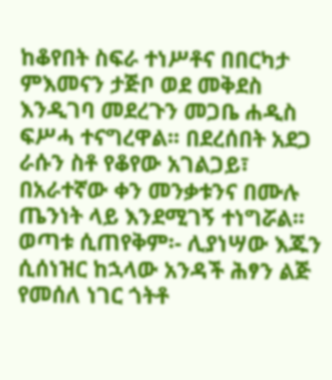ከቆየበት ስፍራ ተነሥቶና በበርካታ ምእመናን ታጅቦ ወደ መቅደስ እንዲገባ መደረጉን መጋቤ ሐዲስ ፍሥሓ ተናግረዋል፡፡ በደረሰበት አደጋ ራሱን ስቶ የቆየው አገልጋይ፣ በአራተኛው ቀን መንቃቱንና በሙሉ ጤንነት ላይ እንደሚገኝ ተነግሯል፡፡ ወጣቱ ሲጠየቅም፡- ሊያነሣው እጁን ሲሰነዝር ከኋላው አንዳች ሕፃን ልጅ የመሰለ ነገር ጎትቶ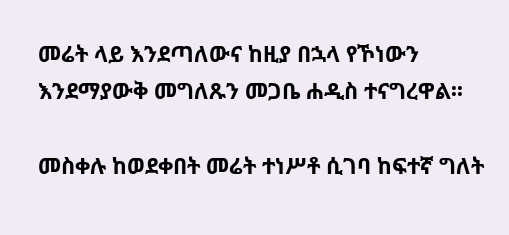መሬት ላይ እንደጣለውና ከዚያ በኋላ የኾነውን እንደማያውቅ መግለጹን መጋቤ ሐዲስ ተናግረዋል፡፡

መስቀሉ ከወደቀበት መሬት ተነሥቶ ሲገባ ከፍተኛ ግለት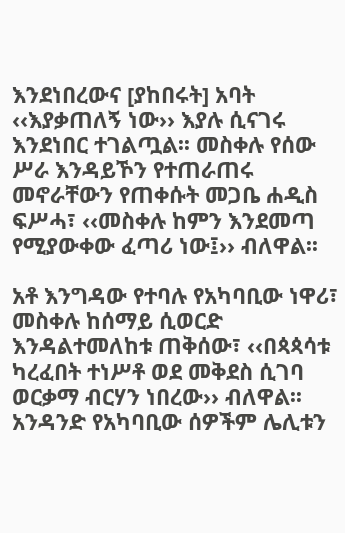እንደነበረውና [ያከበሩት] አባት ‹‹እያቃጠለኝ ነው›› እያሉ ሲናገሩ እንደነበር ተገልጧል፡፡ መስቀሉ የሰው ሥራ እንዳይኾን የተጠራጠሩ መኖራቸውን የጠቀሱት መጋቤ ሐዲስ ፍሥሓ፣ ‹‹መስቀሉ ከምን እንደመጣ የሚያውቀው ፈጣሪ ነው፤›› ብለዋል፡፡

አቶ እንግዳው የተባሉ የአካባቢው ነዋሪ፣ መስቀሉ ከሰማይ ሲወርድ እንዳልተመለከቱ ጠቅሰው፣ ‹‹በጳጳሳቱ ካረፈበት ተነሥቶ ወደ መቅደስ ሲገባ ወርቃማ ብርሃን ነበረው›› ብለዋል፡፡ አንዳንድ የአካባቢው ሰዎችም ሌሊቱን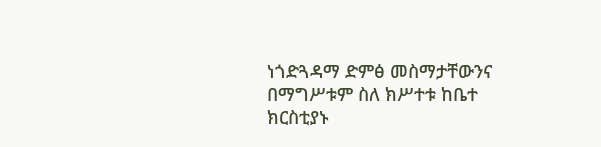ነጎድጓዳማ ድምፅ መስማታቸውንና በማግሥቱም ስለ ክሥተቱ ከቤተ ክርስቲያኑ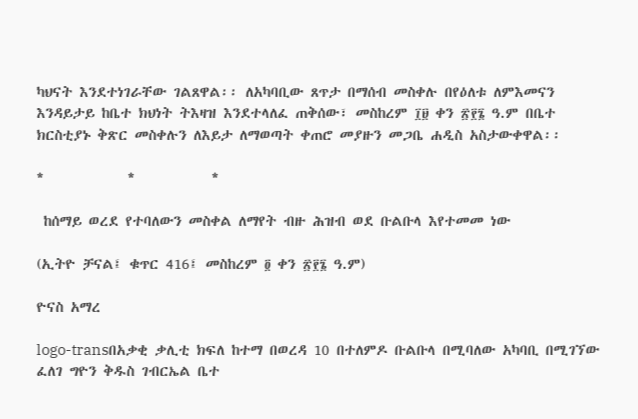ካህናት እንደተነገራቸው ገልጸዋል፡፡ ለአካባቢው ጸጥታ በማሰብ መስቀሉ በየዕለቱ ለምእመናን እንዳይታይ ከቤተ ክህነት ትእዛዝ እንደተላለፈ ጠቅሰው፣ መስከረም ፲፱ ቀን ፳፻፮ ዓ.ም በቤተ ክርስቲያኑ ቅጽር መስቀሉን ለእይታ ለማወጣት ቀጠሮ መያዙን መጋቤ ሐዲስ አስታውቀዋል፡፡

*            *           *

 ከሰማይ ወረደ የተባለውን መስቀል ለማየት ብዙ ሕዝብ ወደ ቡልቡላ እየተመመ ነው

(ኢትዮ ቻናል፤ ቁጥር 416፤ መስከረም ፬ ቀን ፳፻፮ ዓ.ም)

ዮናስ አማረ

logo-transበአቃቂ ቃሊቲ ክፍለ ከተማ በወረዳ 10 በተለምዶ ቡልቡላ በሚባለው አካባቢ በሚገኘው ፈለገ ግዮን ቅዱስ ገብርኤል ቤተ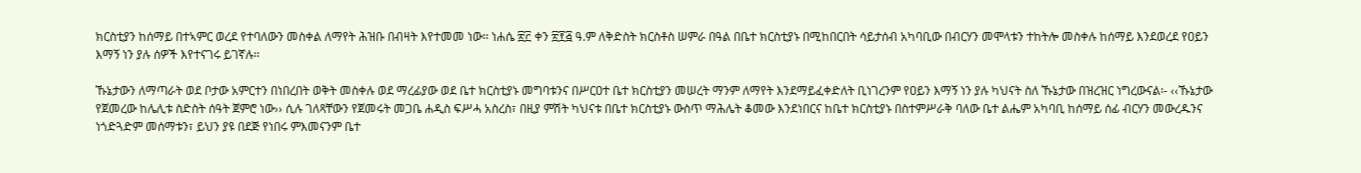ክርስቲያን ከሰማይ በተኣምር ወረደ የተባለውን መስቀል ለማየት ሕዝቡ በብዛት እየተመመ ነው፡፡ ነሐሴ ፳፫ ቀን ፳፻፭ ዓ.ም ለቅድስት ክርስቶስ ሠምራ በዓል በቤተ ክርስቲያኑ በሚከበርበት ሳይታሰብ አካባቢው በብርሃን መሞላቱን ተከትሎ መስቀሉ ከሰማይ እንደወረደ የዐይን እማኝ ነን ያሉ ሰዎች እየተናገሩ ይገኛሉ፡፡

ኹኔታውን ለማጣራት ወደ ቦታው አምርተን በነበረበት ወቅት መስቀሉ ወደ ማረፊያው ወደ ቤተ ክርስቲያኑ መግባቱንና በሥርዐተ ቤተ ክርስቲያን መሠረት ማንም ለማየት እንደማይፈቀድለት ቢነገረንም የዐይን እማኝ ነን ያሉ ካህናት ስለ ኹኔታው በዝረዝር ነግረውናል፡- ‹‹ኹኔታው የጀመረው ከሌሊቱ ስድስት ሰዓት ጀምሮ ነው›› ሲሉ ገለጻቸውን የጀመሩት መጋቤ ሐዲስ ፍሥሓ አስረስ፣ በዚያ ምሽት ካህናቱ በቤተ ክርስቲያኑ ውስጥ ማሕሌት ቆመው እንደነበርና ከቤተ ክርስቲያኑ በስተምሥራቅ ባለው ቤተ ልሔም አካባቢ ከሰማይ ሰፊ ብርሃን መውረዱንና ነጎድጓድም መሰማቱን፣ ይህን ያዩ በደጅ የነበሩ ምእመናንም ቤተ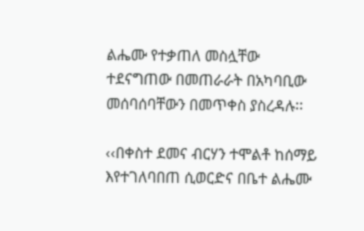ልሔሙ የተቃጠለ መስሏቸው ተደናግጠው በመጠራራት በአካባቢው መሰባሰባቸውን በመጥቀስ ያስረዳሉ፡፡

‹‹በቀስተ ደመና ብርሃን ተሞልቶ ከሰማይ እየተገለባበጠ ሲወርድና በቤተ ልሔሙ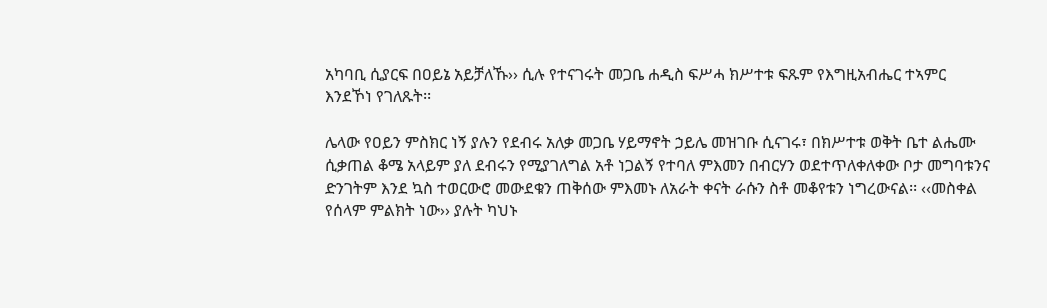አካባቢ ሲያርፍ በዐይኔ አይቻለኹ›› ሲሉ የተናገሩት መጋቤ ሐዲስ ፍሥሓ ክሥተቱ ፍጹም የእግዚአብሔር ተኣምር እንደኾነ የገለጹት፡፡

ሌላው የዐይን ምስክር ነኝ ያሉን የደብሩ አለቃ መጋቤ ሃይማኖት ኃይሌ መዝገቡ ሲናገሩ፣ በክሥተቱ ወቅት ቤተ ልሔሙ ሲቃጠል ቆሜ አላይም ያለ ደብሩን የሚያገለግል አቶ ነጋልኝ የተባለ ምእመን በብርሃን ወደተጥለቀለቀው ቦታ መግባቱንና ድንገትም እንደ ኳስ ተወርውሮ መውደቁን ጠቅሰው ምእመኑ ለአራት ቀናት ራሱን ስቶ መቆየቱን ነግረውናል፡፡ ‹‹መስቀል የሰላም ምልክት ነው›› ያሉት ካህኑ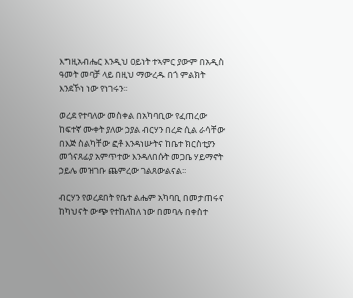እግዚአብሔር እንዲህ ዐይነት ተኣምር ያውም በአዲስ ዓመት መባቻ ላይ በዚህ ማውረዱ በጎ ምልክት እንደኾነ ነው የነገሩን፡፡

ወረደ የተባለው መስቀል በአካባቢው የፈጠረው ከፍተኛ ሙቀት ያለው ኃያል ብርሃን በረድ ሲል ራሳቸው በእጅ ስልካቸው ፎቶ እንዳነሡትና ከቤተ ክርስቲያን መጎናጸፊያ አምጥተው እንዳለበሱት መጋቤ ሃይማኖት ኃይሌ መዝገቡ ጨምረው ገልጸውልናል፡፡

ብርሃን የወረደበት የቤተ ልሔም አካባቢ በመታጠሩና ከካህናት ውጭ የተከለከለ ነው በመባሉ በቀስተ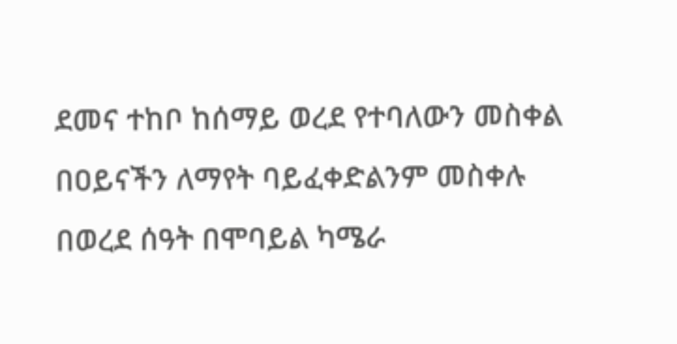ደመና ተከቦ ከሰማይ ወረደ የተባለውን መስቀል በዐይናችን ለማየት ባይፈቀድልንም መስቀሉ በወረደ ሰዓት በሞባይል ካሜራ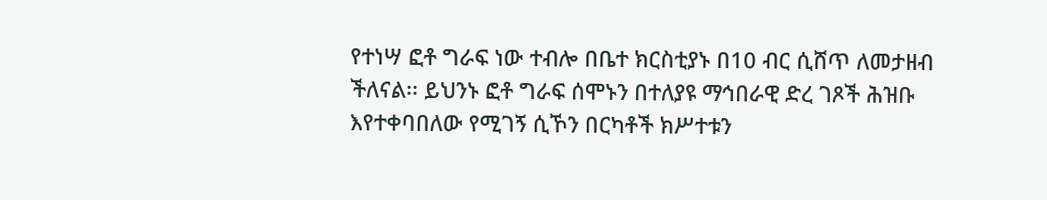የተነሣ ፎቶ ግራፍ ነው ተብሎ በቤተ ክርስቲያኑ በ10 ብር ሲሸጥ ለመታዘብ ችለናል፡፡ ይህንኑ ፎቶ ግራፍ ሰሞኑን በተለያዩ ማኅበራዊ ድረ ገጾች ሕዝቡ እየተቀባበለው የሚገኝ ሲኾን በርካቶች ክሥተቱን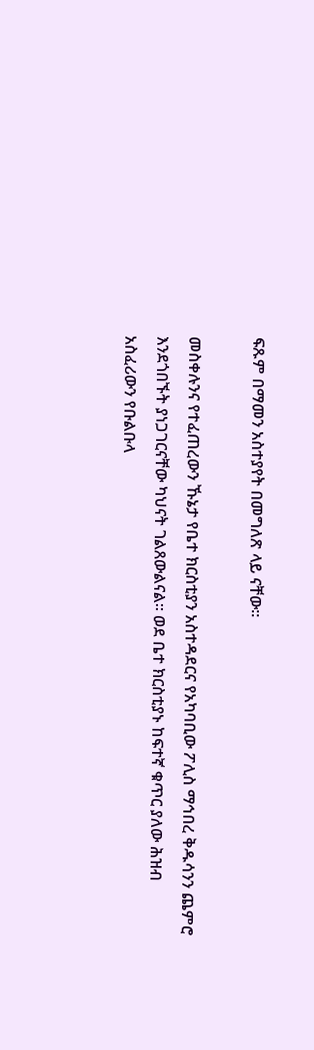ፍጹም በማመን አስተያየት በመግለጽ ላይ ናቸው፡፡

መስቀሉንና የተፈጠረውን ኹኔታ የቤተ ክርስቲያን አስተዳደርና የአካባቢው ፖሊስ ማኅበረ ቅዱሳንን ጨምሮ እንደጎበኙት ያነጋገርናቸው ካህናት ገልጸውልናል፡፡ ወደ ቤተ ክርስቲያኑ ከፍተኛ ቁጥር ያለው ሕዝብ አስፈሪውን የቡልቡላ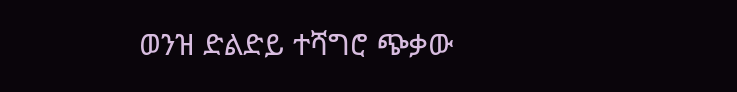ወንዝ ድልድይ ተሻግሮ ጭቃው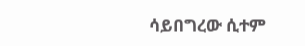ሳይበግረው ሲተም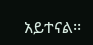አይተናል፡፡